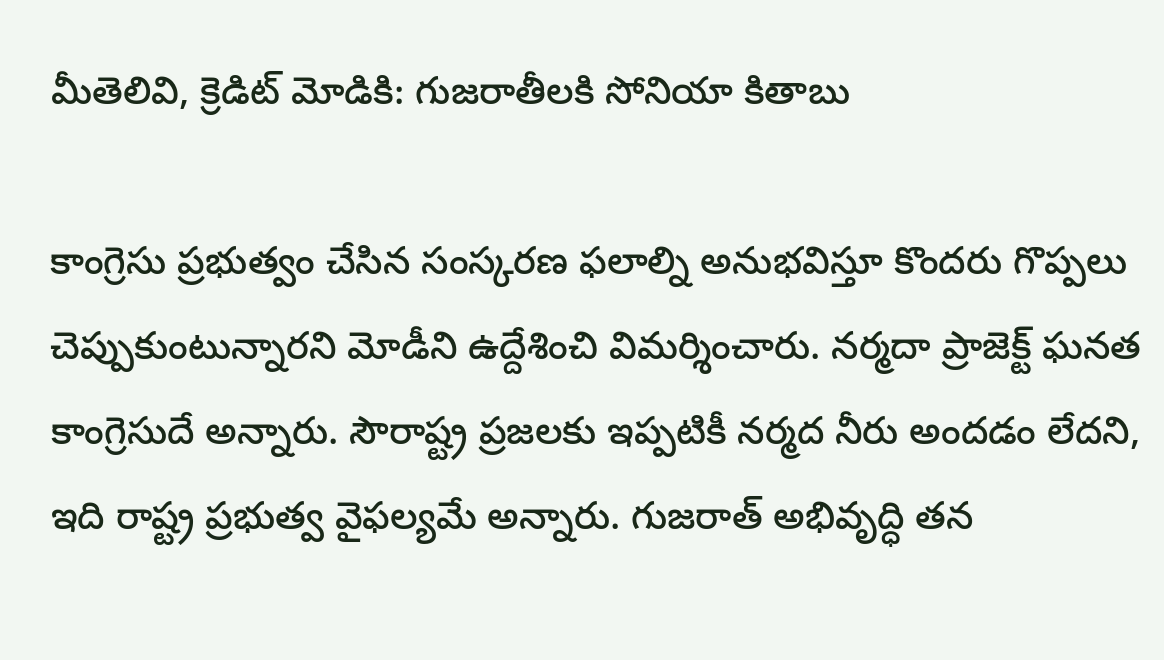మీతెలివి, క్రెడిట్ మోడికి: గుజరాతీలకి సోనియా కితాబు

కాంగ్రెసు ప్రభుత్వం చేసిన సంస్కరణ ఫలాల్ని అనుభవిస్తూ కొందరు గొప్పలు చెప్పుకుంటున్నారని మోడీని ఉద్దేశించి విమర్శించారు. నర్మదా ప్రాజెక్ట్ ఘనత కాంగ్రెసుదే అన్నారు. సౌరాష్ట్ర ప్రజలకు ఇప్పటికీ నర్మద నీరు అందడం లేదని, ఇది రాష్ట్ర ప్రభుత్వ వైఫల్యమే అన్నారు. గుజరాత్ అభివృద్ధి తన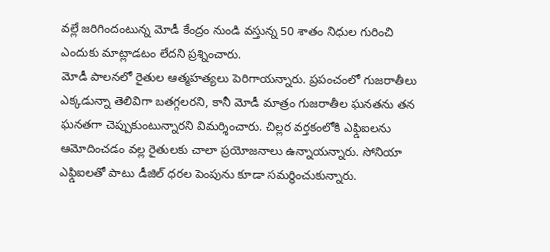వల్లే జరిగిందంటున్న మోడీ కేంద్రం నుండి వస్తున్న 50 శాతం నిధుల గురించి ఎందుకు మాట్లాడటం లేదని ప్రశ్నించారు.
మోడీ పాలనలో రైతుల ఆత్మహత్యలు పెరిగాయన్నారు. ప్రపంచంలో గుజరాతీలు ఎక్కడున్నా తెలివిగా బతగ్గలరని, కానీ మోడీ మాత్రం గుజరాతీల ఘనతను తన ఘనతగా చెప్పుకుంటున్నారని విమర్శించారు. చిల్లర వర్తకంలోకి ఎఫ్డిఐలను ఆమోదించడం వల్ల రైతులకు చాలా ప్రయోజనాలు ఉన్నాయన్నారు. సోనియా ఎఫ్డిఐలతో పాటు డీజిల్ ధరల పెంపును కూడా సమర్థించుకున్నారు.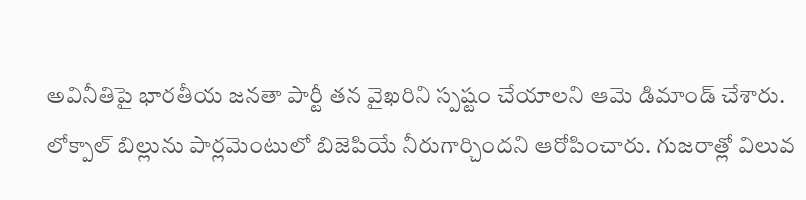అవినీతిపై భారతీయ జనతా పార్టీ తన వైఖరిని స్పష్టం చేయాలని ఆమె డిమాండ్ చేశారు.
లోక్పాల్ బిల్లును పార్లమెంటులో బిజెపియే నీరుగార్చిందని ఆరోపించారు. గుజరాత్లో విలువ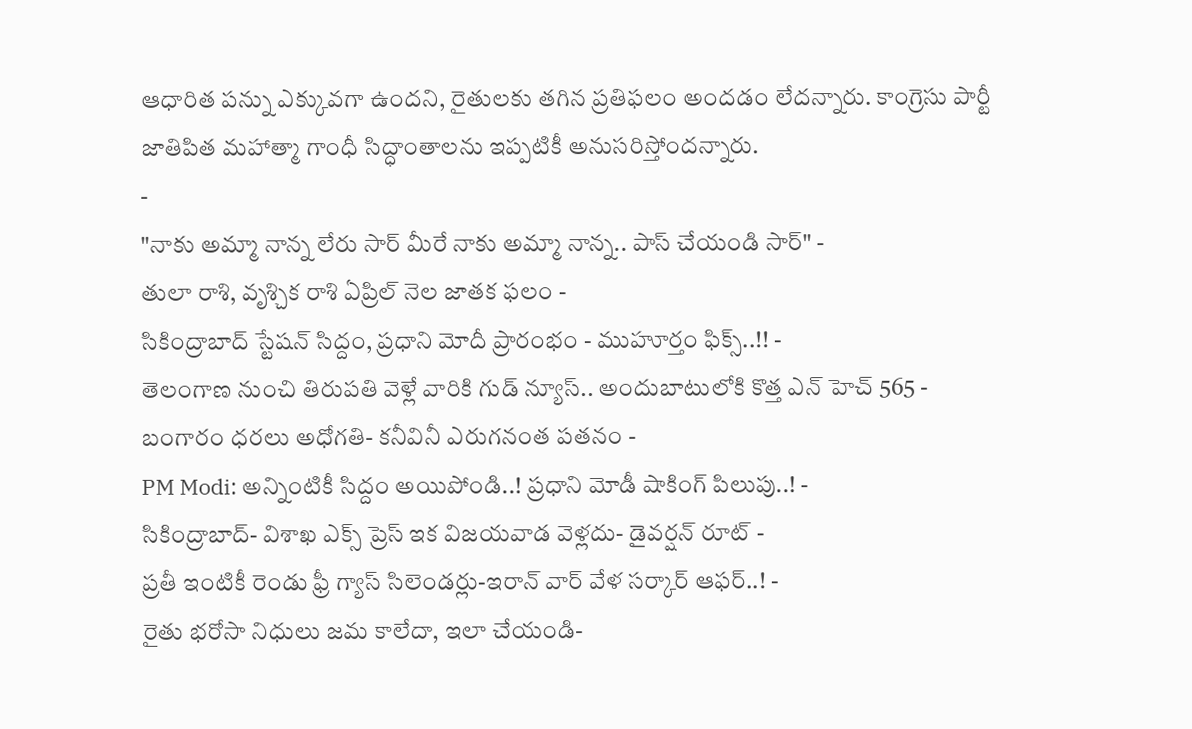ఆధారిత పన్ను ఎక్కువగా ఉందని, రైతులకు తగిన ప్రతిఫలం అందడం లేదన్నారు. కాంగ్రెసు పార్టీ జాతిపిత మహాత్మా గాంధీ సిద్ధాంతాలను ఇప్పటికీ అనుసరిస్తోందన్నారు.
-
"నాకు అమ్మా నాన్న లేరు సార్ మీరే నాకు అమ్మా నాన్న.. పాస్ చేయండి సార్" -
తులా రాశి, వృశ్చిక రాశి ఏప్రిల్ నెల జాతక ఫలం -
సికింద్రాబాద్ స్టేషన్ సిద్దం, ప్రధాని మోదీ ప్రారంభం - ముహూర్తం ఫిక్స్..!! -
తెలంగాణ నుంచి తిరుపతి వెళ్లే వారికి గుడ్ న్యూస్.. అందుబాటులోకి కొత్త ఎన్ హెచ్ 565 -
బంగారం ధరలు అధోగతి- కనీవినీ ఎరుగనంత పతనం -
PM Modi: అన్నింటికీ సిద్దం అయిపోండి..! ప్రధాని మోడీ షాకింగ్ పిలుపు..! -
సికింద్రాబాద్- విశాఖ ఎక్స్ ప్రెస్ ఇక విజయవాడ వెళ్లదు- డైవర్షన్ రూట్ -
ప్రతీ ఇంటికీ రెండు ఫ్రీ గ్యాస్ సిలెండర్లు-ఇరాన్ వార్ వేళ సర్కార్ ఆఫర్..! -
రైతు భరోసా నిధులు జమ కాలేదా, ఇలా చేయండి-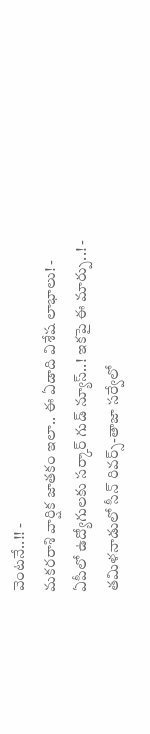వెంటనే..!! -
మకరరాశి వార్షిక జాతకం ఇలా.. ఈ ఏడాది విశేష లాభాలు! -
ఏపీలో ఉద్యోగులకు సర్కార్ గుడ్ న్యూస్..! ఇకపై ఈ మార్పు..! -
తమిళనాడులో సీన్ రివర్స్-తాజా సర్వేలో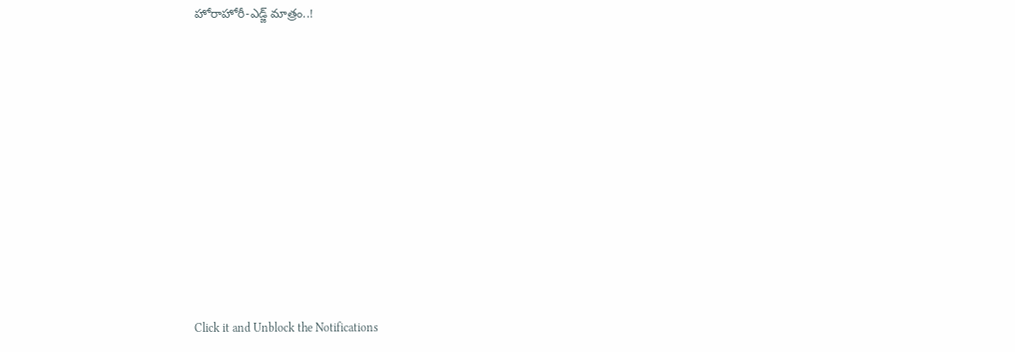హోరాహోరీ-ఎడ్జ్ మాత్రం..!












Click it and Unblock the Notifications